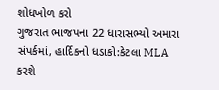શોધખોળ કરો
ગુજરાત ભાજપના 22 ધારાસભ્યો અમારા સંપર્કમાં, હાર્દિકનો ધડાકો:કેટલા MLA કરશે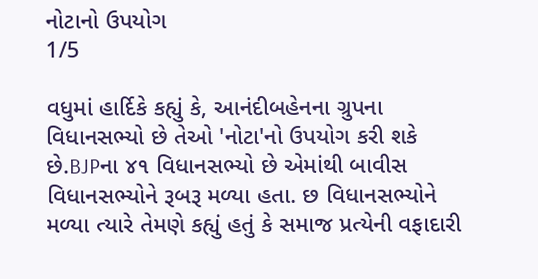નોટાનો ઉપયોગ
1/5

વધુમાં હાર્દિકે કહ્યું કે, આનંદીબહેનના ગ્રુપના વિધાનસભ્યો છે તેઓ 'નોટા'નો ઉપયોગ કરી શકે છે.BJPના ૪૧ વિધાનસભ્યો છે એમાંથી બાવીસ વિધાનસભ્યોને રૂબરૂ મળ્યા હતા. છ વિધાનસભ્યોને મળ્યા ત્યારે તેમણે કહ્યું હતું કે સમાજ પ્રત્યેની વફાદારી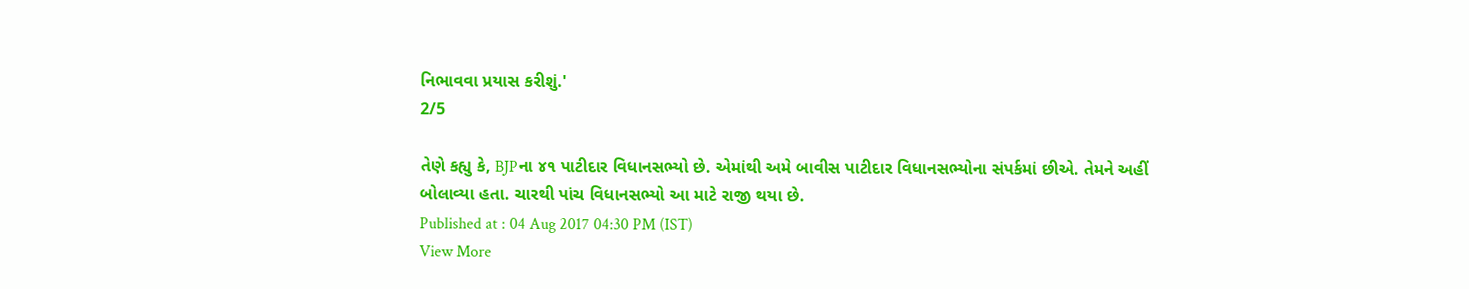નિભાવવા પ્રયાસ કરીશું.'
2/5

તેણે કહ્યુ કે, BJPના ૪૧ પાટીદાર વિધાનસભ્યો છે. એમાંથી અમે બાવીસ પાટીદાર વિધાનસભ્યોના સંપર્કમાં છીએ. તેમને અહીં બોલાવ્યા હતા. ચારથી પાંચ વિધાનસભ્યો આ માટે રાજી થયા છે.
Published at : 04 Aug 2017 04:30 PM (IST)
View More